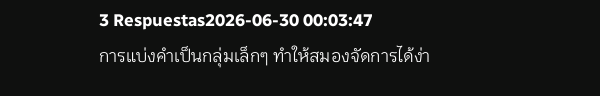3 Respuestas2026-06-30 00:03:47
การแบ่งคำเป็นกลุ่มเล็กๆ ทำให้สมองจัดการได้ง่า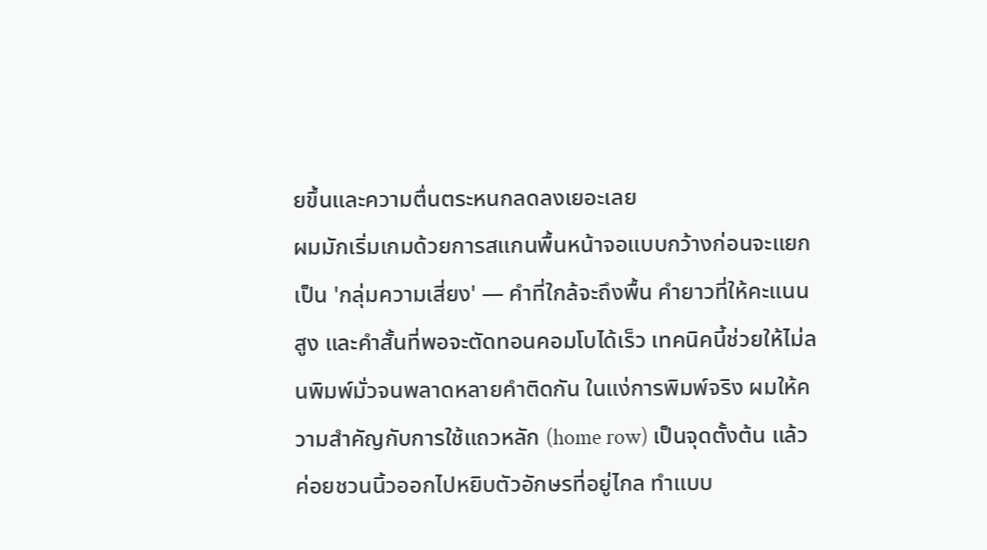ยขึ้นและความตื่นตระหนกลดลงเยอะเลย
ผมมักเริ่มเกมด้วยการสแกนพื้นหน้าจอแบบกว้างก่อนจะแยกเป็น 'กลุ่มความเสี่ยง' — คำที่ใกล้จะถึงพื้น คำยาวที่ให้คะแนนสูง และคำสั้นที่พอจะตัดทอนคอมโบได้เร็ว เทคนิคนี้ช่วยให้ไม่ลนพิมพ์มั่วจนพลาดหลายคำติดกัน ในแง่การพิมพ์จริง ผมให้ความสำคัญกับการใช้แถวหลัก (home row) เป็นจุดตั้งต้น แล้วค่อยชวนนิ้วออกไปหยิบตัวอักษรที่อยู่ไกล ทำแบบ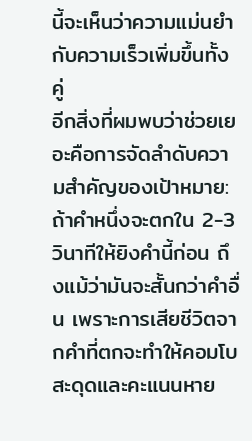นี้จะเห็นว่าความแม่นยำกับความเร็วเพิ่มขึ้นทั้งคู่
อีกสิ่งที่ผมพบว่าช่วยเยอะคือการจัดลำดับความสำคัญของเป้าหมาย: ถ้าคำหนึ่งจะตกใน 2-3 วินาทีให้ยิงคำนี้ก่อน ถึงแม้ว่ามันจะสั้นกว่าคำอื่น เพราะการเสียชีวิตจากคำที่ตกจะทำให้คอมโบสะดุดและคะแนนหาย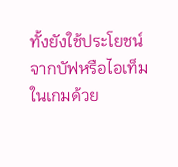ทั้งยังใช้ประโยชน์จากบัฟหรือไอเท็มในเกมด้วย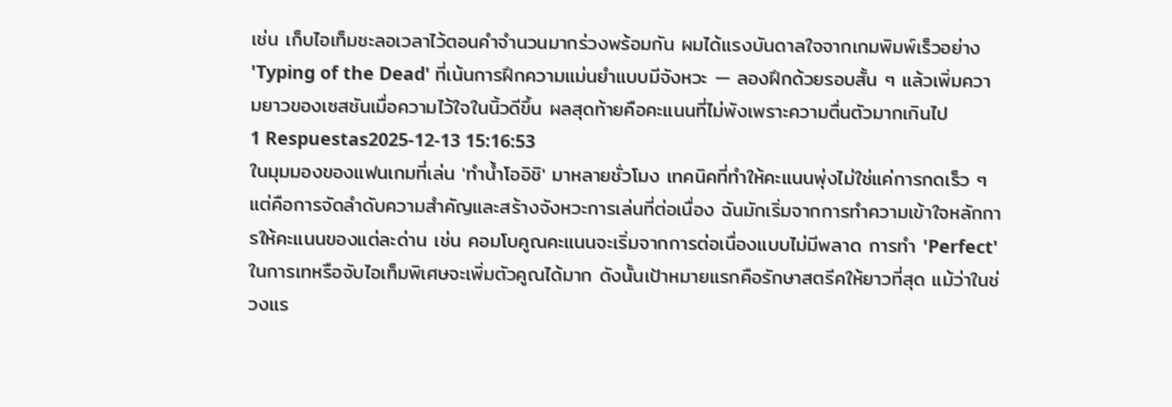เช่น เก็บไอเท็มชะลอเวลาไว้ตอนคำจำนวนมากร่วงพร้อมกัน ผมได้แรงบันดาลใจจากเกมพิมพ์เร็วอย่าง 'Typing of the Dead' ที่เน้นการฝึกความแม่นยำแบบมีจังหวะ — ลองฝึกด้วยรอบสั้น ๆ แล้วเพิ่มความยาวของเซสชันเมื่อความไว้ใจในนิ้วดีขึ้น ผลสุดท้ายคือคะแนนที่ไม่พังเพราะความตื่นตัวมากเกินไป
1 Respuestas2025-12-13 15:16:53
ในมุมมองของแฟนเกมที่เล่น 'ทำน้ำโออิชิ' มาหลายชั่วโมง เทคนิคที่ทำให้คะแนนพุ่งไม่ใช่แค่การกดเร็ว ๆ แต่คือการจัดลำดับความสำคัญและสร้างจังหวะการเล่นที่ต่อเนื่อง ฉันมักเริ่มจากการทำความเข้าใจหลักการให้คะแนนของแต่ละด่าน เช่น คอมโบคูณคะแนนจะเริ่มจากการต่อเนื่องแบบไม่มีพลาด การทำ 'Perfect' ในการเทหรือจับไอเท็มพิเศษจะเพิ่มตัวคูณได้มาก ดังนั้นเป้าหมายแรกคือรักษาสตรีคให้ยาวที่สุด แม้ว่าในช่วงแร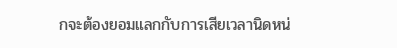กจะต้องยอมแลกกับการเสียเวลานิดหน่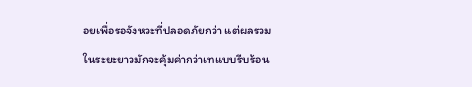อยเพื่อรอจังหวะที่ปลอดภัยกว่า แต่ผลรวมในระยะยาวมักจะคุ้มค่ากว่าเทแบบรีบร้อน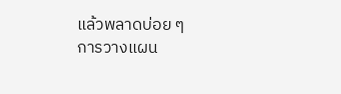แล้วพลาดบ่อย ๆ
การวางแผน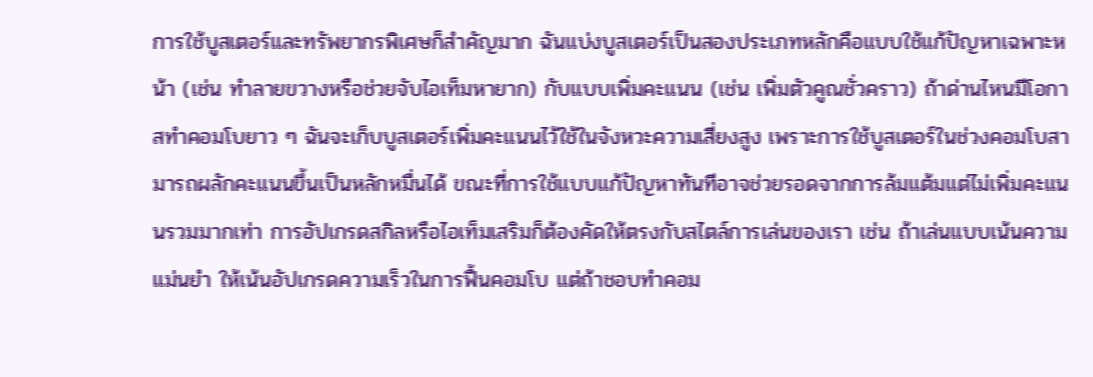การใช้บูสเตอร์และทรัพยากรพิเศษก็สำคัญมาก ฉันแบ่งบูสเตอร์เป็นสองประเภทหลักคือแบบใช้แก้ปัญหาเฉพาะหน้า (เช่น ทำลายขวางหรือช่วยจับไอเท็มหายาก) กับแบบเพิ่มคะแนน (เช่น เพิ่มตัวคูณชั่วคราว) ถ้าด่านไหนมีโอกาสทำคอมโบยาว ๆ ฉันจะเก็บบูสเตอร์เพิ่มคะแนนไว้ใช้ในจังหวะความเสี่ยงสูง เพราะการใช้บูสเตอร์ในช่วงคอมโบสามารถผลักคะแนนขึ้นเป็นหลักหมื่นได้ ขณะที่การใช้แบบแก้ปัญหาทันทีอาจช่วยรอดจากการล้มแต้มแต่ไม่เพิ่มคะแนนรวมมากเท่า การอัปเกรดสกิลหรือไอเท็มเสริมก็ต้องคัดให้ตรงกับสไตล์การเล่นของเรา เช่น ถ้าเล่นแบบเน้นความแม่นยำ ให้เน้นอัปเกรดความเร็วในการฟื้นคอมโบ แต่ถ้าชอบทำคอม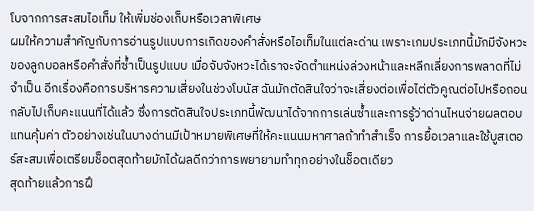โบจากการสะสมไอเท็ม ให้เพิ่มช่องเก็บหรือเวลาพิเศษ
ผมให้ความสำคัญกับการอ่านรูปแบบการเกิดของคำสั่งหรือไอเท็มในแต่ละด่าน เพราะเกมประเภทนี้มักมีจังหวะของลูกบอลหรือคำสั่งที่ซ้ำเป็นรูปแบบ เมื่อจับจังหวะได้เราจะจัดตำแหน่งล่วงหน้าและหลีกเลี่ยงการพลาดที่ไม่จำเป็น อีกเรื่องคือการบริหารความเสี่ยงในช่วงโบนัส ฉันมักตัดสินใจว่าจะเสี่ยงต่อเพื่อไต่ตัวคูณต่อไปหรือถอนกลับไปเก็บคะแนนที่ได้แล้ว ซึ่งการตัดสินใจประเภทนี้พัฒนาได้จากการเล่นซ้ำและการรู้ว่าด่านไหนจ่ายผลตอบแทนคุ้มค่า ตัวอย่างเช่นในบางด่านมีเป้าหมายพิเศษที่ให้คะแนนมหาศาลถ้าทำสำเร็จ การยื้อเวลาและใช้บูสเตอร์สะสมเพื่อเตรียมช็อตสุดท้ายมักได้ผลดีกว่าการพยายามทำทุกอย่างในช็อตเดียว
สุดท้ายแล้วการฝึ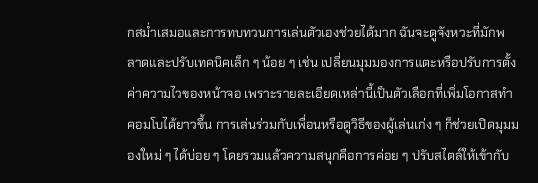กสม่ำเสมอและการทบทวนการเล่นตัวเองช่วยได้มาก ฉันจะดูจังหวะที่มักพลาดและปรับเทคนิคเล็ก ๆ น้อย ๆ เช่น เปลี่ยนมุมมองการแตะหรือปรับการตั้งค่าความไวของหน้าจอ เพราะรายละเอียดเหล่านี้เป็นตัวเลือกที่เพิ่มโอกาสทำคอมโบได้ยาวขึ้น การเล่นร่วมกับเพื่อนหรือดูวิธีของผู้เล่นเก่ง ๆ ก็ช่วยเปิดมุมมองใหม่ ๆ ได้บ่อย ๆ โดยรวมแล้วความสนุกคือการค่อย ๆ ปรับสไตล์ให้เข้ากับ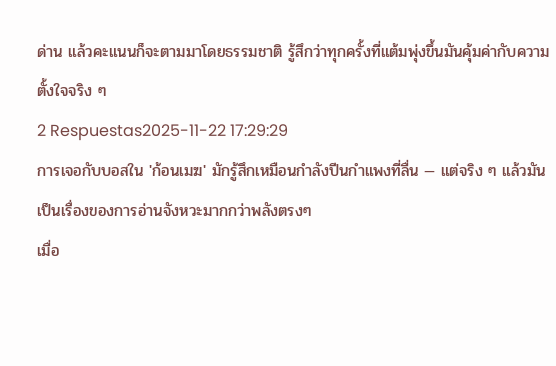ด่าน แล้วคะแนนก็จะตามมาโดยธรรมชาติ รู้สึกว่าทุกครั้งที่แต้มพุ่งขึ้นมันคุ้มค่ากับความตั้งใจจริง ๆ
2 Respuestas2025-11-22 17:29:29
การเจอกับบอสใน 'ก้อนเมฆ' มักรู้สึกเหมือนกำลังปีนกำแพงที่ลื่น — แต่จริง ๆ แล้วมันเป็นเรื่องของการอ่านจังหวะมากกว่าพลังตรงๆ
เมื่อ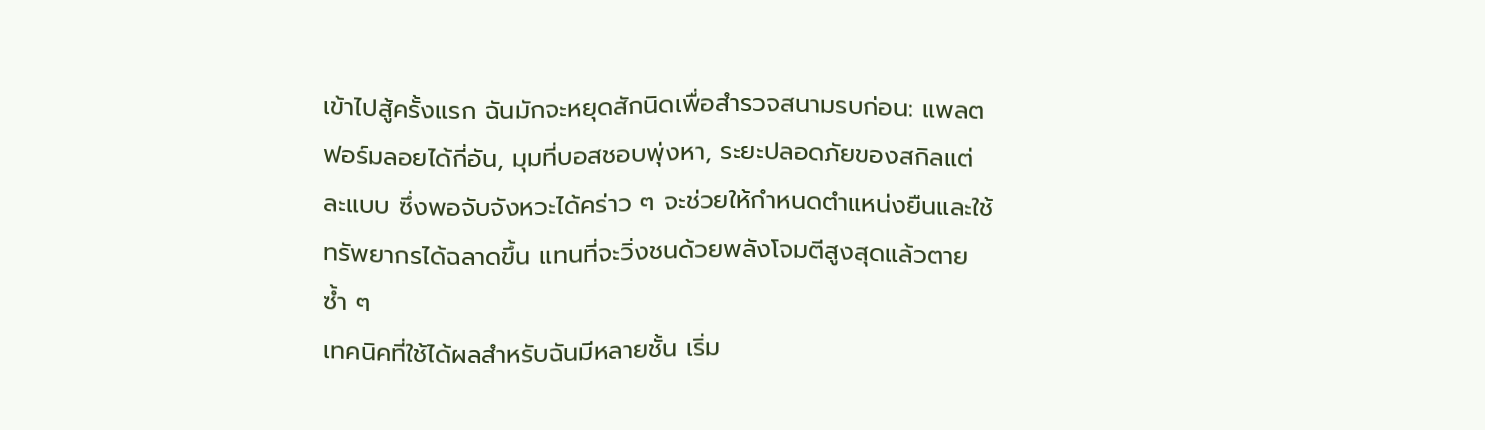เข้าไปสู้ครั้งแรก ฉันมักจะหยุดสักนิดเพื่อสำรวจสนามรบก่อน: แพลตฟอร์มลอยได้กี่อัน, มุมที่บอสชอบพุ่งหา, ระยะปลอดภัยของสกิลแต่ละแบบ ซึ่งพอจับจังหวะได้คร่าว ๆ จะช่วยให้กำหนดตำแหน่งยืนและใช้ทรัพยากรได้ฉลาดขึ้น แทนที่จะวิ่งชนด้วยพลังโจมตีสูงสุดแล้วตายซ้ำ ๆ
เทคนิคที่ใช้ได้ผลสำหรับฉันมีหลายชั้น เริ่ม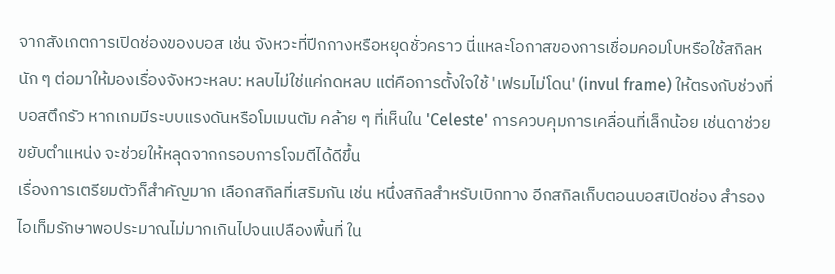จากสังเกตการเปิดช่องของบอส เช่น จังหวะที่ปีกกางหรือหยุดชั่วคราว นี่แหละโอกาสของการเชื่อมคอมโบหรือใช้สกิลหนัก ๆ ต่อมาให้มองเรื่องจังหวะหลบ: หลบไม่ใช่แค่กดหลบ แต่คือการตั้งใจใช้ 'เฟรมไม่โดน' (invul frame) ให้ตรงกับช่วงที่บอสตึกรัว หากเกมมีระบบแรงดันหรือโมเมนตัม คล้าย ๆ ที่เห็นใน 'Celeste' การควบคุมการเคลื่อนที่เล็กน้อย เช่นดาช่วยขยับตำแหน่ง จะช่วยให้หลุดจากกรอบการโจมตีได้ดีขึ้น
เรื่องการเตรียมตัวก็สำคัญมาก เลือกสกิลที่เสริมกัน เช่น หนึ่งสกิลสำหรับเบิกทาง อีกสกิลเก็บตอนบอสเปิดช่อง สำรองไอเท็มรักษาพอประมาณไม่มากเกินไปจนเปลืองพื้นที่ ใน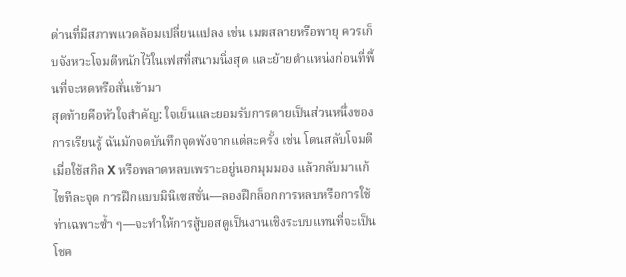ด่านที่มีสภาพแวดล้อมเปลี่ยนแปลง เช่น เมฆสลายหรือพายุ ควรเก็บจังหวะโจมตีหนักไว้ในเฟสที่สนามนิ่งสุด และย้ายตำแหน่งก่อนที่พื้นที่จะหดหรือสั่นเข้ามา
สุดท้ายคือหัวใจสำคัญ: ใจเย็นและยอมรับการตายเป็นส่วนหนึ่งของการเรียนรู้ ฉันมักจดบันทึกจุดพังจากแต่ละครั้ง เช่น โดนสลับโจมตีเมื่อใช้สกิล X หรือพลาดหลบเพราะอยู่นอกมุมมอง แล้วกลับมาแก้ไขทีละจุด การฝึกแบบมินิเซสชั่น—ลองฝึกล็อกการหลบหรือการใช้ท่าเฉพาะซ้ำ ๆ—จะทำให้การสู้บอสดูเป็นงานเชิงระบบแทนที่จะเป็นโชค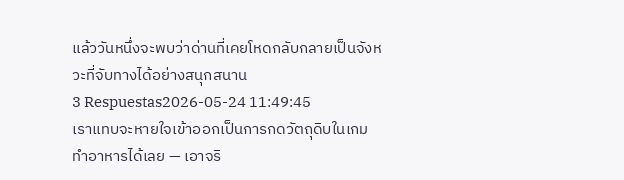แล้ววันหนึ่งจะพบว่าด่านที่เคยโหดกลับกลายเป็นจังหวะที่จับทางได้อย่างสนุกสนาน
3 Respuestas2026-05-24 11:49:45
เราแทบจะหายใจเข้าออกเป็นการกดวัตถุดิบในเกมทำอาหารได้เลย — เอาจริ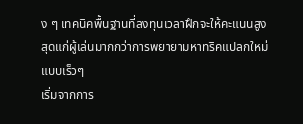ง ๆ เทคนิคพื้นฐานที่ลงทุนเวลาฝึกจะให้คะแนนสูงสุดแก่ผู้เล่นมากกว่าการพยายามหาทริคแปลกใหม่แบบเร็วๆ
เริ่มจากการ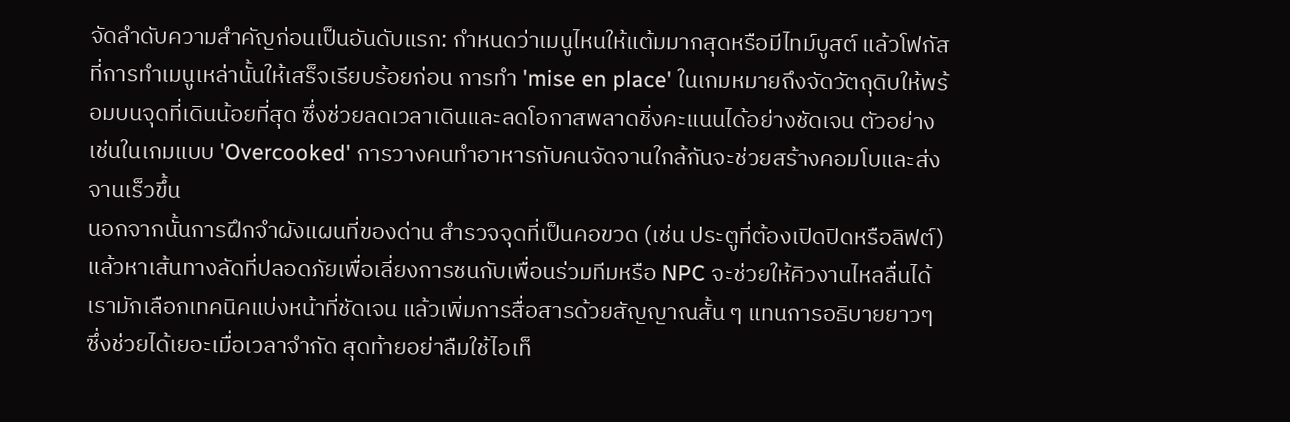จัดลำดับความสำคัญก่อนเป็นอันดับแรก: กำหนดว่าเมนูไหนให้แต้มมากสุดหรือมีไทม์บูสต์ แล้วโฟกัสที่การทำเมนูเหล่านั้นให้เสร็จเรียบร้อยก่อน การทำ 'mise en place' ในเกมหมายถึงจัดวัตถุดิบให้พร้อมบนจุดที่เดินน้อยที่สุด ซึ่งช่วยลดเวลาเดินและลดโอกาสพลาดชิ่งคะแนนได้อย่างชัดเจน ตัวอย่างเช่นในเกมแบบ 'Overcooked' การวางคนทำอาหารกับคนจัดจานใกล้กันจะช่วยสร้างคอมโบและส่งจานเร็วขึ้น
นอกจากนั้นการฝึกจำผังแผนที่ของด่าน สำรวจจุดที่เป็นคอขวด (เช่น ประตูที่ต้องเปิดปิดหรือลิฟต์) แล้วหาเส้นทางลัดที่ปลอดภัยเพื่อเลี่ยงการชนกับเพื่อนร่วมทีมหรือ NPC จะช่วยให้คิวงานไหลลื่นได้ เรามักเลือกเทคนิคแบ่งหน้าที่ชัดเจน แล้วเพิ่มการสื่อสารด้วยสัญญาณสั้น ๆ แทนการอธิบายยาวๆ ซึ่งช่วยได้เยอะเมื่อเวลาจำกัด สุดท้ายอย่าลืมใช้ไอเท็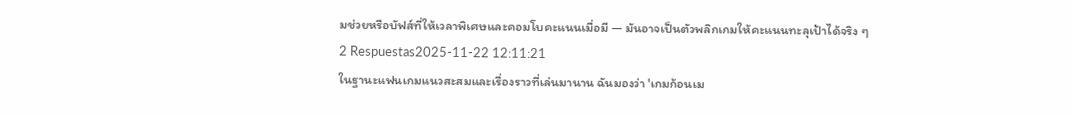มช่วยหรือบัฟส์ที่ให้เวลาพิเศษและคอมโบคะแนนเมื่อมี — มันอาจเป็นตัวพลิกเกมให้คะแนนทะลุเป้าได้จริง ๆ
2 Respuestas2025-11-22 12:11:21
ในฐานะแฟนเกมแนวสะสมและเรื่องราวที่เล่นมานาน ฉันมองว่า 'เกมก้อนเม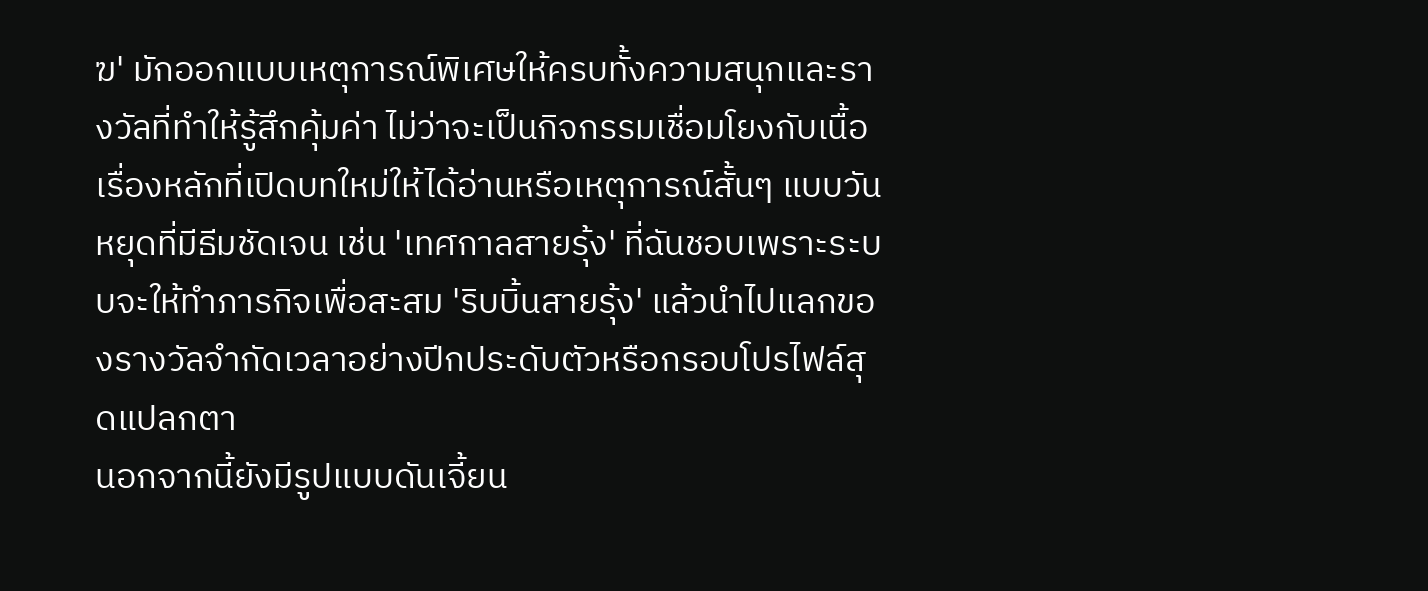ฆ' มักออกแบบเหตุการณ์พิเศษให้ครบทั้งความสนุกและรางวัลที่ทำให้รู้สึกคุ้มค่า ไม่ว่าจะเป็นกิจกรรมเชื่อมโยงกับเนื้อเรื่องหลักที่เปิดบทใหม่ให้ได้อ่านหรือเหตุการณ์สั้นๆ แบบวันหยุดที่มีธีมชัดเจน เช่น 'เทศกาลสายรุ้ง' ที่ฉันชอบเพราะระบบจะให้ทำภารกิจเพื่อสะสม 'ริบบิ้นสายรุ้ง' แล้วนำไปแลกของรางวัลจำกัดเวลาอย่างปีกประดับตัวหรือกรอบโปรไฟล์สุดแปลกตา
นอกจากนี้ยังมีรูปแบบดันเจี้ยน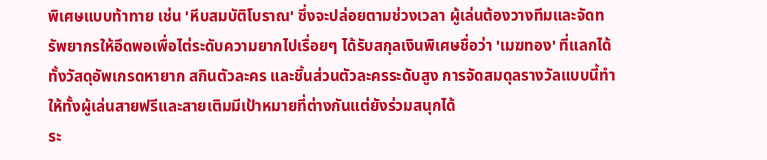พิเศษแบบท้าทาย เช่น 'หีบสมบัติโบราณ' ซึ่งจะปล่อยตามช่วงเวลา ผู้เล่นต้องวางทีมและจัดทรัพยากรให้อึดพอเพื่อไต่ระดับความยากไปเรื่อยๆ ได้รับสกุลเงินพิเศษชื่อว่า 'เมฆทอง' ที่แลกได้ทั้งวัสดุอัพเกรดหายาก สกินตัวละคร และชิ้นส่วนตัวละครระดับสูง การจัดสมดุลรางวัลแบบนี้ทำให้ทั้งผู้เล่นสายฟรีและสายเติมมีเป้าหมายที่ต่างกันแต่ยังร่วมสนุกได้
ระ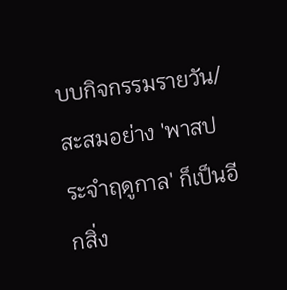บบกิจกรรมรายวัน/สะสมอย่าง 'พาสประจำฤดูกาล' ก็เป็นอีกสิ่ง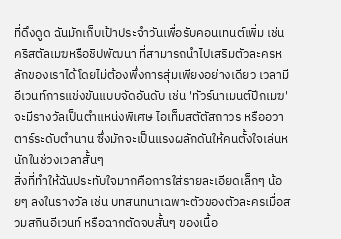ที่ดึงดูด ฉันมักเก็บเป้าประจำวันเพื่อรับคอนเทนต์เพิ่ม เช่น คริสตัลเมฆหรือชิปพัฒนา ที่สามารถนำไปเสริมตัวละครหลักของเราได้โดยไม่ต้องพึ่งการสุ่มเพียงอย่างเดียว เวลามีอีเวนท์การแข่งขันแบบจัดอันดับ เช่น 'ทัวร์นาเมนต์ปีกเมฆ' จะมีรางวัลเป็นตำแหน่งพิเศษ ไอเท็มสตัตัสถาวร หรืออวาตาร์ระดับตำนาน ซึ่งมักจะเป็นแรงผลักดันให้คนตั้งใจเล่นหนักในช่วงเวลาสั้นๆ
สิ่งที่ทำให้ฉันประทับใจมากคือการใส่รายละเอียดเล็กๆ น้อยๆ ลงในรางวัล เช่น บทสนทนาเฉพาะตัวของตัวละครเมื่อสวมสกินอีเวนท์ หรือฉากตัดจบสั้นๆ ของเนื้อ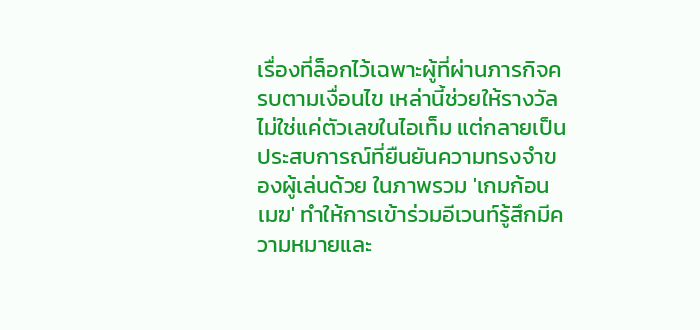เรื่องที่ล็อกไว้เฉพาะผู้ที่ผ่านภารกิจครบตามเงื่อนไข เหล่านี้ช่วยให้รางวัลไม่ใช่แค่ตัวเลขในไอเท็ม แต่กลายเป็นประสบการณ์ที่ยืนยันความทรงจำของผู้เล่นด้วย ในภาพรวม 'เกมก้อนเมฆ' ทำให้การเข้าร่วมอีเวนท์รู้สึกมีความหมายและ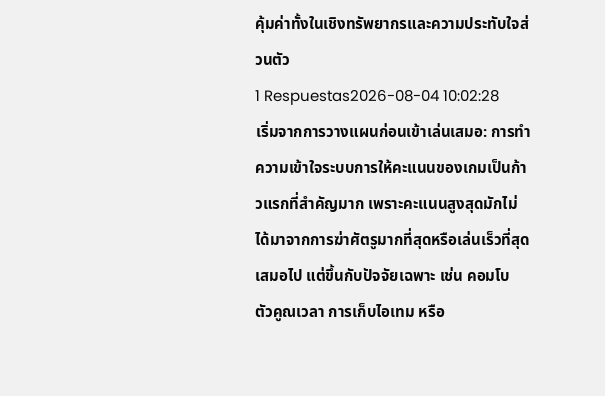คุ้มค่าทั้งในเชิงทรัพยากรและความประทับใจส่วนตัว
1 Respuestas2026-08-04 10:02:28
เริ่มจากการวางแผนก่อนเข้าเล่นเสมอ: การทำความเข้าใจระบบการให้คะแนนของเกมเป็นก้าวแรกที่สำคัญมาก เพราะคะแนนสูงสุดมักไม่ได้มาจากการฆ่าศัตรูมากที่สุดหรือเล่นเร็วที่สุดเสมอไป แต่ขึ้นกับปัจจัยเฉพาะ เช่น คอมโบ ตัวคูณเวลา การเก็บไอเทม หรือ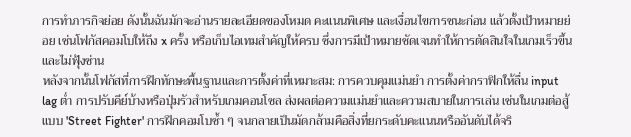การทำภารกิจย่อย ดังนั้นฉันมักจะอ่านรายละเอียดของโหมด คะแนนพิเศษ และเงื่อนไขการชนะก่อน แล้วตั้งเป้าหมายย่อย เช่นโฟกัสคอมโบให้ถึง x ครั้ง หรือเก็บไอเทมสำคัญให้ครบ ซึ่งการมีเป้าหมายชัดเจนทำให้การตัดสินใจในเกมเร็วขึ้นและไม่ฟุ้งซ่าน
หลังจากนั้นโฟกัสที่การฝึกทักษะพื้นฐานและการตั้งค่าที่เหมาะสม: การควบคุมแม่นยำ การตั้งค่ากราฟิกให้ลื่น input lag ต่ำ การปรับคีย์บ้างหรือปุ่มรัวสำหรับเกมคอนโซล ส่งผลต่อความแม่นยำและความสบายในการเล่น เช่นในเกมต่อสู้แบบ 'Street Fighter' การฝึกคอมโบซ้ำ ๆ จนกลายเป็นมัดกล้ามคือสิ่งที่ยกระดับคะแนนหรืออันดับได้จริ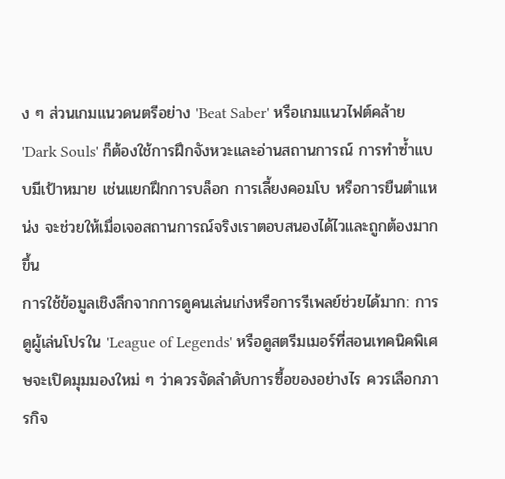ง ๆ ส่วนเกมแนวดนตรีอย่าง 'Beat Saber' หรือเกมแนวไฟต์คล้าย 'Dark Souls' ก็ต้องใช้การฝึกจังหวะและอ่านสถานการณ์ การทำซ้ำแบบมีเป้าหมาย เช่นแยกฝึกการบล็อก การเลี้ยงคอมโบ หรือการยืนตำแหน่ง จะช่วยให้เมื่อเจอสถานการณ์จริงเราตอบสนองได้ไวและถูกต้องมากขึ้น
การใช้ข้อมูลเชิงลึกจากการดูคนเล่นเก่งหรือการรีเพลย์ช่วยได้มาก: การดูผู้เล่นโปรใน 'League of Legends' หรือดูสตรีมเมอร์ที่สอนเทคนิคพิเศษจะเปิดมุมมองใหม่ ๆ ว่าควรจัดลำดับการซื้อของอย่างไร ควรเลือกภารกิจ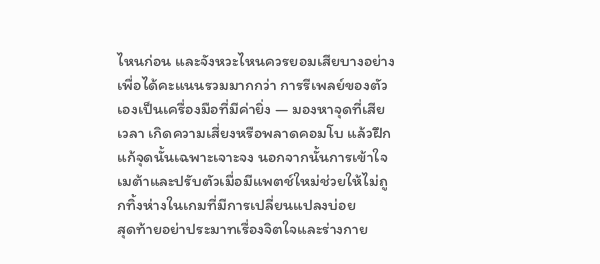ไหนก่อน และจังหวะไหนควรยอมเสียบางอย่างเพื่อได้คะแนนรวมมากกว่า การรีเพลย์ของตัวเองเป็นเครื่องมือที่มีค่ายิ่ง — มองหาจุดที่เสียเวลา เกิดความเสี่ยงหรือพลาดคอมโบ แล้วฝึกแก้จุดนั้นเฉพาะเจาะจง นอกจากนั้นการเข้าใจเมต้าและปรับตัวเมื่อมีแพตช์ใหม่ช่วยให้ไม่ถูกทิ้งห่างในเกมที่มีการเปลี่ยนแปลงบ่อย
สุดท้ายอย่าประมาทเรื่องจิตใจและร่างกาย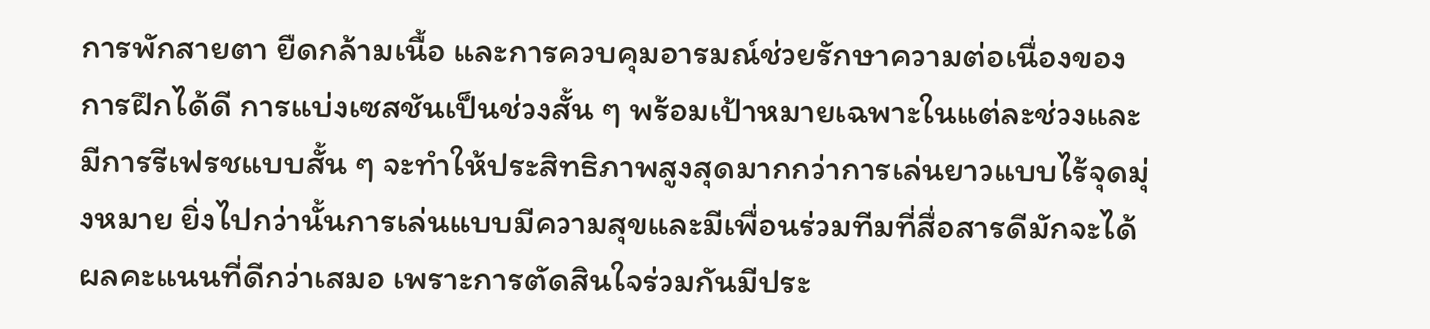การพักสายตา ยืดกล้ามเนื้อ และการควบคุมอารมณ์ช่วยรักษาความต่อเนื่องของการฝึกได้ดี การแบ่งเซสชันเป็นช่วงสั้น ๆ พร้อมเป้าหมายเฉพาะในแต่ละช่วงและมีการรีเฟรชแบบสั้น ๆ จะทำให้ประสิทธิภาพสูงสุดมากกว่าการเล่นยาวแบบไร้จุดมุ่งหมาย ยิ่งไปกว่านั้นการเล่นแบบมีความสุขและมีเพื่อนร่วมทีมที่สื่อสารดีมักจะได้ผลคะแนนที่ดีกว่าเสมอ เพราะการตัดสินใจร่วมกันมีประ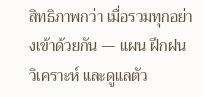สิทธิภาพกว่า เมื่อรวมทุกอย่างเข้าด้วยกัน — แผน ฝึกฝน วิเคราะห์ และดูแลตัว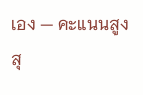เอง — คะแนนสูงสุ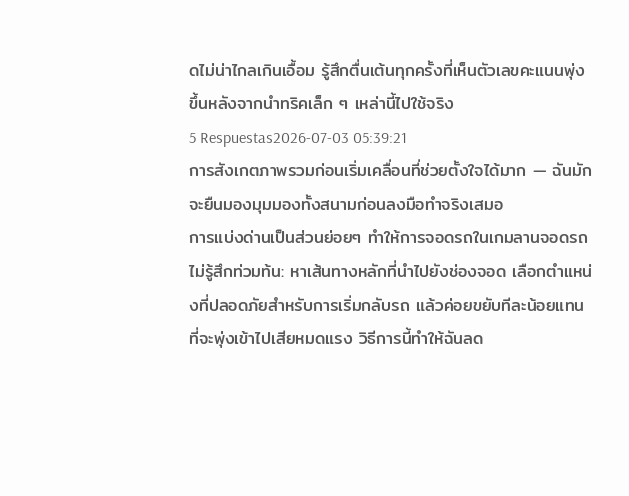ดไม่น่าไกลเกินเอื้อม รู้สึกตื่นเต้นทุกครั้งที่เห็นตัวเลขคะแนนพุ่งขึ้นหลังจากนำทริคเล็ก ๆ เหล่านี้ไปใช้จริง
5 Respuestas2026-07-03 05:39:21
การสังเกตภาพรวมก่อนเริ่มเคลื่อนที่ช่วยตั้งใจได้มาก — ฉันมักจะยืนมองมุมมองทั้งสนามก่อนลงมือทำจริงเสมอ
การแบ่งด่านเป็นส่วนย่อยๆ ทำให้การจอดรถในเกมลานจอดรถไม่รู้สึกท่วมท้น: หาเส้นทางหลักที่นำไปยังช่องจอด เลือกตำแหน่งที่ปลอดภัยสำหรับการเริ่มกลับรถ แล้วค่อยขยับทีละน้อยแทนที่จะพุ่งเข้าไปเสียหมดแรง วิธีการนี้ทำให้ฉันลด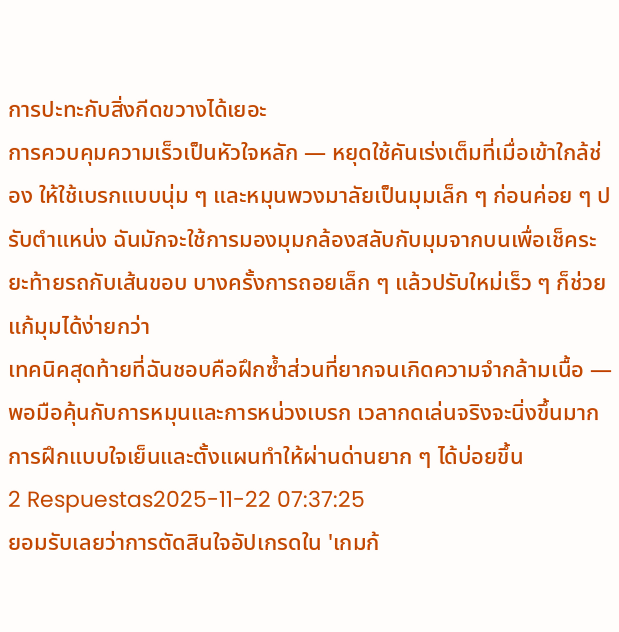การปะทะกับสิ่งกีดขวางได้เยอะ
การควบคุมความเร็วเป็นหัวใจหลัก — หยุดใช้คันเร่งเต็มที่เมื่อเข้าใกล้ช่อง ให้ใช้เบรกแบบนุ่ม ๆ และหมุนพวงมาลัยเป็นมุมเล็ก ๆ ก่อนค่อย ๆ ปรับตำแหน่ง ฉันมักจะใช้การมองมุมกล้องสลับกับมุมจากบนเพื่อเช็คระยะท้ายรถกับเส้นขอบ บางครั้งการถอยเล็ก ๆ แล้วปรับใหม่เร็ว ๆ ก็ช่วยแก้มุมได้ง่ายกว่า
เทคนิคสุดท้ายที่ฉันชอบคือฝึกซ้ำส่วนที่ยากจนเกิดความจำกล้ามเนื้อ — พอมือคุ้นกับการหมุนและการหน่วงเบรก เวลากดเล่นจริงจะนิ่งขึ้นมาก การฝึกแบบใจเย็นและตั้งแผนทำให้ผ่านด่านยาก ๆ ได้บ่อยขึ้น
2 Respuestas2025-11-22 07:37:25
ยอมรับเลยว่าการตัดสินใจอัปเกรดใน 'เกมก้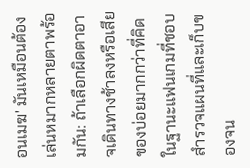อนเมฆ' มันเหมือนต้องเล่นหมากหลายตาพร้อมกัน: ถ้าเลือกผิดตาอาจเดินทางช้าลงหรือเสียของบ่อยมากกว่าที่คิด
ในฐานะแฟนเกมที่ชอบสำรวจแผนที่และเก็บของจน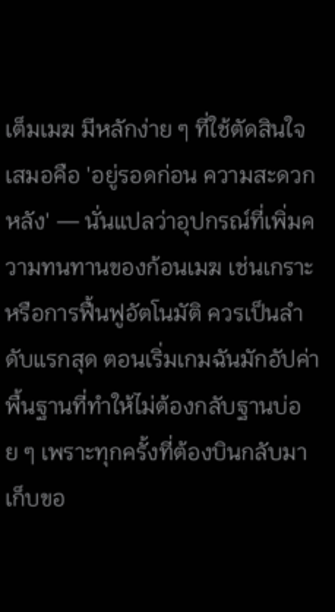เต็มเมฆ มีหลักง่าย ๆ ที่ใช้ตัดสินใจเสมอคือ 'อยู่รอดก่อน ความสะดวกหลัง' — นั่นแปลว่าอุปกรณ์ที่เพิ่มความทนทานของก้อนเมฆ เช่นเกราะหรือการฟื้นฟูอัตโนมัติ ควรเป็นลำดับแรกสุด ตอนเริ่มเกมฉันมักอัปค่าพื้นฐานที่ทำให้ไม่ต้องกลับฐานบ่อย ๆ เพราะทุกครั้งที่ต้องบินกลับมาเก็บขอ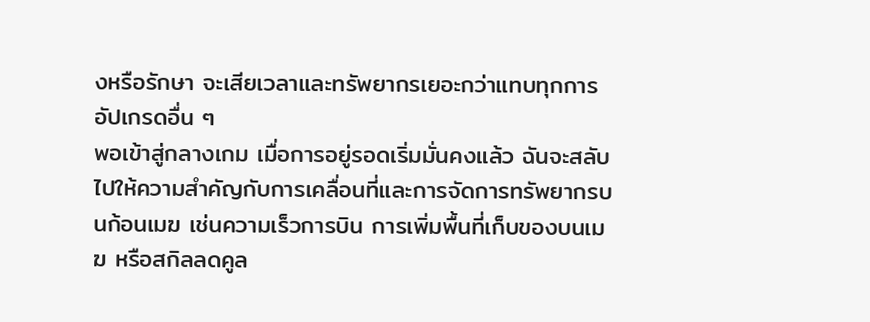งหรือรักษา จะเสียเวลาและทรัพยากรเยอะกว่าแทบทุกการอัปเกรดอื่น ๆ
พอเข้าสู่กลางเกม เมื่อการอยู่รอดเริ่มมั่นคงแล้ว ฉันจะสลับไปให้ความสำคัญกับการเคลื่อนที่และการจัดการทรัพยากรบนก้อนเมฆ เช่นความเร็วการบิน การเพิ่มพื้นที่เก็บของบนเมฆ หรือสกิลลดคูล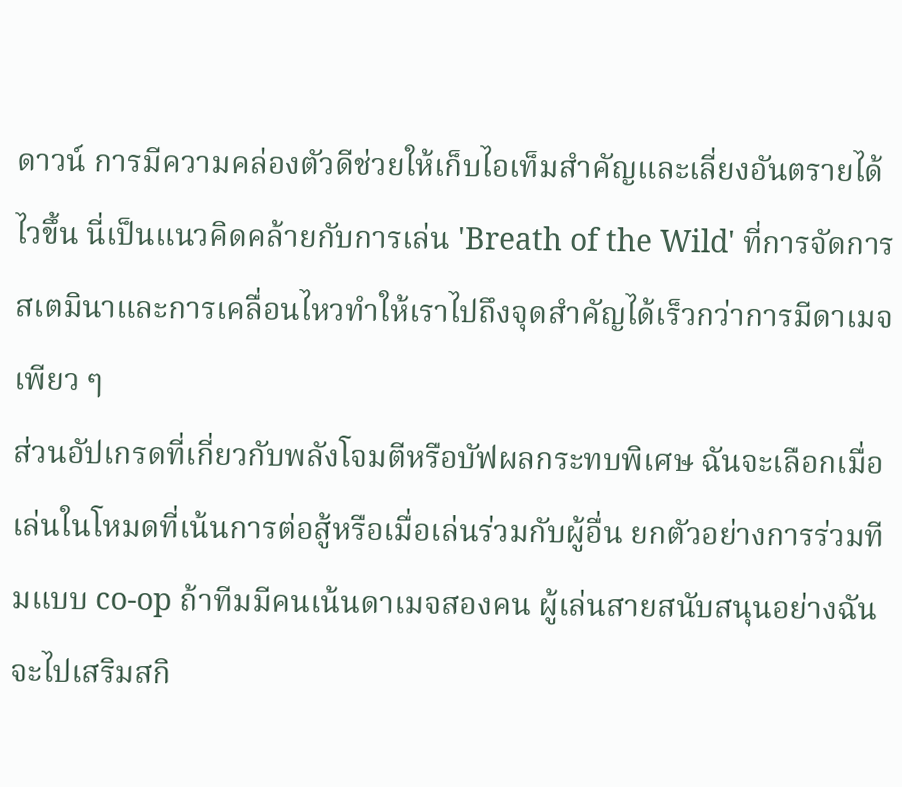ดาวน์ การมีความคล่องตัวดีช่วยให้เก็บไอเท็มสำคัญและเลี่ยงอันตรายได้ไวขึ้น นี่เป็นแนวคิดคล้ายกับการเล่น 'Breath of the Wild' ที่การจัดการสเตมินาและการเคลื่อนไหวทำให้เราไปถึงจุดสำคัญได้เร็วกว่าการมีดาเมจเพียว ๆ
ส่วนอัปเกรดที่เกี่ยวกับพลังโจมตีหรือบัฟผลกระทบพิเศษ ฉันจะเลือกเมื่อเล่นในโหมดที่เน้นการต่อสู้หรือเมื่อเล่นร่วมกับผู้อื่น ยกตัวอย่างการร่วมทีมแบบ co-op ถ้าทีมมีคนเน้นดาเมจสองคน ผู้เล่นสายสนับสนุนอย่างฉันจะไปเสริมสกิ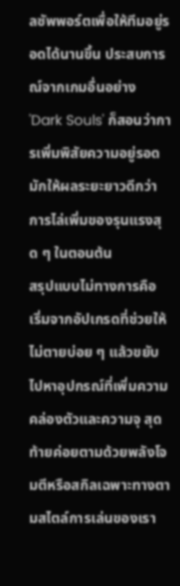ลซัพพอร์ตเพื่อให้ทีมอยู่รอดได้นานขึ้น ประสบการณ์จากเกมอื่นอย่าง 'Dark Souls' ก็สอนว่าการเพิ่มพิสัยความอยู่รอดมักให้ผลระยะยาวดีกว่าการไล่เพิ่มของรุนแรงสุด ๆ ในตอนต้น
สรุปแบบไม่ทางการคือ เริ่มจากอัปเกรดที่ช่วยให้ไม่ตายบ่อย ๆ แล้วขยับไปหาอุปกรณ์ที่เพิ่มความคล่องตัวและความจุ สุดท้ายค่อยตามด้วยพลังโจมตีหรือสกิลเฉพาะทางตามสไตล์การเล่นของเรา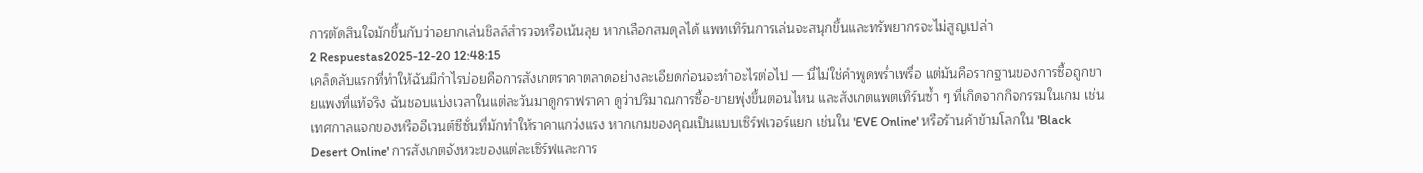การตัดสินใจมักขึ้นกับว่าอยากเล่นชิลล์สำรวจหรือเน้นลุย หากเลือกสมดุลได้ แพทเทิร์นการเล่นจะสนุกขึ้นและทรัพยากรจะไม่สูญเปล่า
2 Respuestas2025-12-20 12:48:15
เคล็ดลับแรกที่ทำให้ฉันมีกำไรบ่อยคือการสังเกตราคาตลาดอย่างละเอียดก่อนจะทำอะไรต่อไป — นี่ไม่ใช่คำพูดพร่ำเพรื่อ แต่มันคือรากฐานของการซื้อถูกขายแพงที่แท้จริง ฉันชอบแบ่งเวลาในแต่ละวันมาดูกราฟราคา ดูว่าปริมาณการซื้อ-ขายพุ่งขึ้นตอนไหน และสังเกตแพตเทิร์นซ้ำ ๆ ที่เกิดจากกิจกรรมในเกม เช่น เทศกาลแจกของหรืออีเวนต์ซีซั่นที่มักทำให้ราคาแกว่งแรง หากเกมของคุณเป็นแบบเซิร์ฟเวอร์แยก เช่นใน 'EVE Online' หรือร้านค้าข้ามโลกใน 'Black Desert Online' การสังเกตจังหวะของแต่ละเซิร์ฟและการ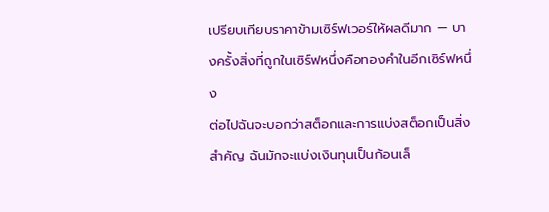เปรียบเทียบราคาข้ามเซิร์ฟเวอร์ให้ผลดีมาก — บางครั้งสิ่งที่ถูกในเซิร์ฟหนึ่งคือทองคำในอีกเซิร์ฟหนึ่ง
ต่อไปฉันจะบอกว่าสต็อกและการแบ่งสต็อกเป็นสิ่งสำคัญ ฉันมักจะแบ่งเงินทุนเป็นก้อนเล็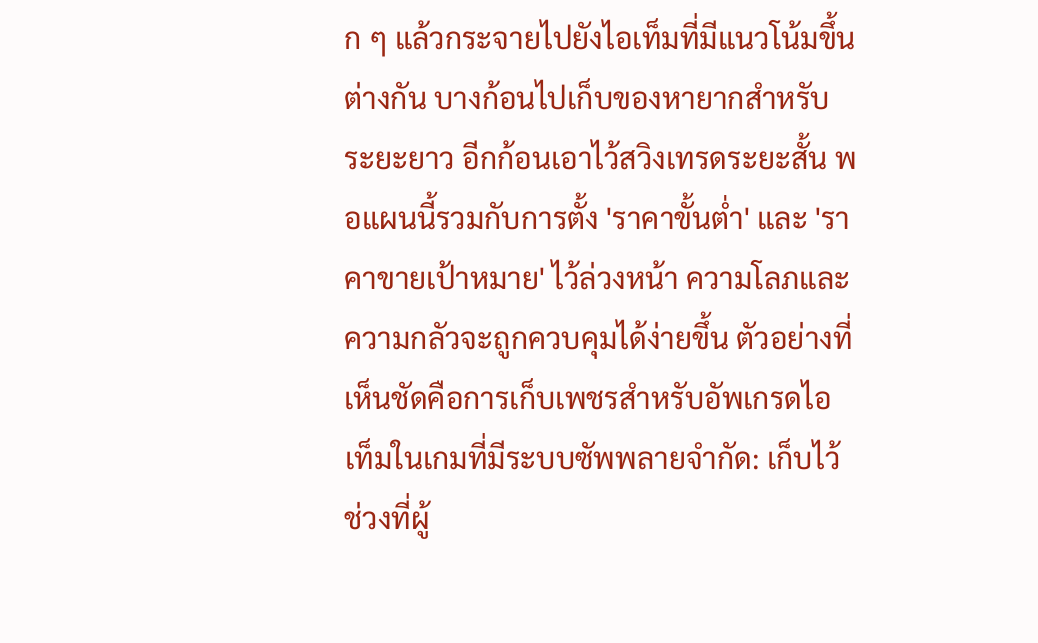ก ๆ แล้วกระจายไปยังไอเท็มที่มีแนวโน้มขึ้นต่างกัน บางก้อนไปเก็บของหายากสำหรับระยะยาว อีกก้อนเอาไว้สวิงเทรดระยะสั้น พอแผนนี้รวมกับการตั้ง 'ราคาขั้นต่ำ' และ 'ราคาขายเป้าหมาย' ไว้ล่วงหน้า ความโลภและความกลัวจะถูกควบคุมได้ง่ายขึ้น ตัวอย่างที่เห็นชัดคือการเก็บเพชรสำหรับอัพเกรดไอเท็มในเกมที่มีระบบซัพพลายจำกัด: เก็บไว้ช่วงที่ผู้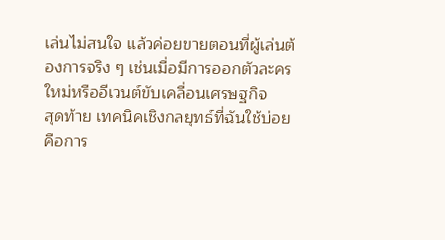เล่นไม่สนใจ แล้วค่อยขายตอนที่ผู้เล่นต้องการจริง ๆ เช่นเมื่อมีการออกตัวละครใหม่หรืออีเวนต์ขับเคลื่อนเศรษฐกิจ
สุดท้าย เทคนิคเชิงกลยุทธ์ที่ฉันใช้บ่อยคือการ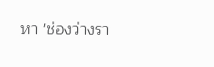หา 'ช่องว่างรา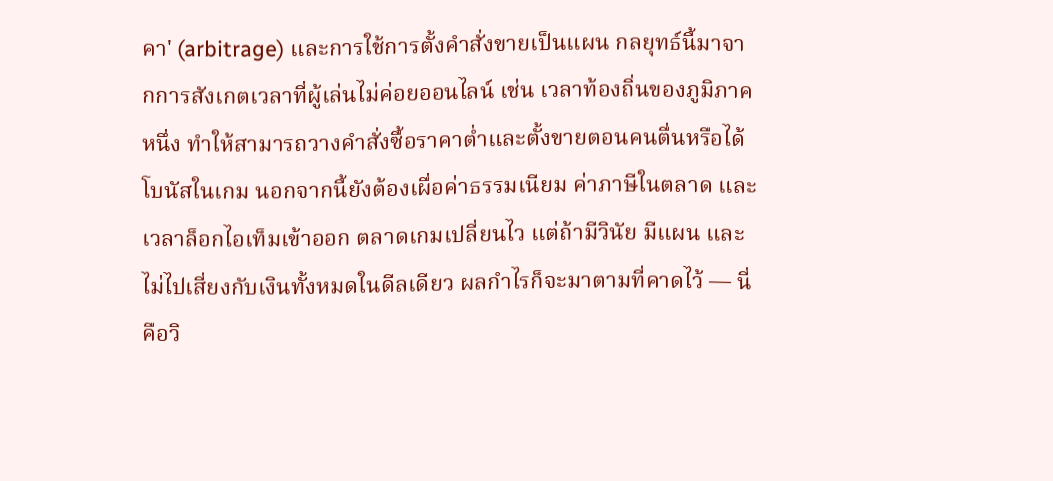คา' (arbitrage) และการใช้การตั้งคำสั่งขายเป็นแผน กลยุทธ์นี้มาจากการสังเกตเวลาที่ผู้เล่นไม่ค่อยออนไลน์ เช่น เวลาท้องถิ่นของภูมิภาคหนึ่ง ทำให้สามารถวางคำสั่งซื้อราคาต่ำและตั้งขายตอนคนตื่นหรือได้โบนัสในเกม นอกจากนี้ยังต้องเผื่อค่าธรรมเนียม ค่าภาษีในตลาด และเวลาล็อกไอเท็มเข้าออก ตลาดเกมเปลี่ยนไว แต่ถ้ามีวินัย มีแผน และไม่ไปเสี่ยงกับเงินทั้งหมดในดีลเดียว ผลกำไรก็จะมาตามที่คาดไว้ — นี่คือวิ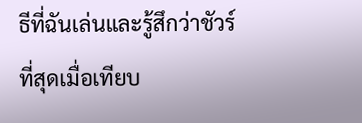ธีที่ฉันเล่นและรู้สึกว่าชัวร์ที่สุดเมื่อเทียบ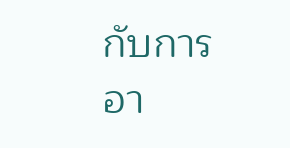กับการอา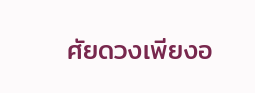ศัยดวงเพียงอ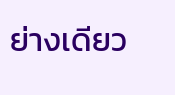ย่างเดียว